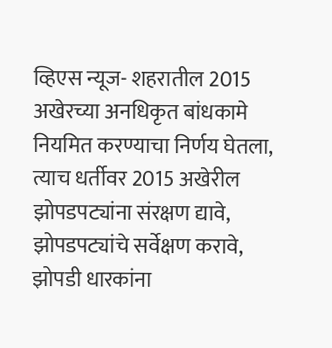व्हिएस न्यूज- शहरातील 2015 अखेरच्या अनधिकृत बांधकामे नियमित करण्याचा निर्णय घेतला, त्याच धर्तीवर 2015 अखेरील झोपडपट्यांना संरक्षण द्यावे, झोपडपट्यांचे सर्वेक्षण करावे, झोपडी धारकांना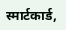स्मार्टकार्ड,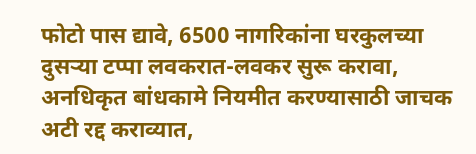फोटो पास द्यावे, 6500 नागरिकांना घरकुलच्या दुसऱ्या टप्पा लवकरात-लवकर सुरू करावा, अनधिकृत बांधकामे नियमीत करण्यासाठी जाचक अटी रद्द कराव्यात,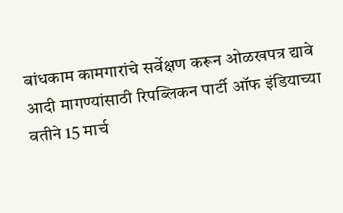बांधकाम कामगारांचे सर्वेक्षण करून ओळखपत्र द्यावे आदी मागण्यांसाठी रिपब्लिकन पार्टी ऑफ इंडियाच्या वतीने 15 मार्च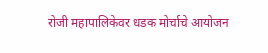रोजी महापालिकेवर धडक मोर्चाचे आयोजन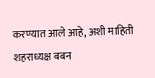करण्यात आले आहे, अशी माहिती शहराध्यक्ष बबन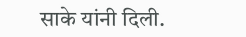साके यांनी दिली.